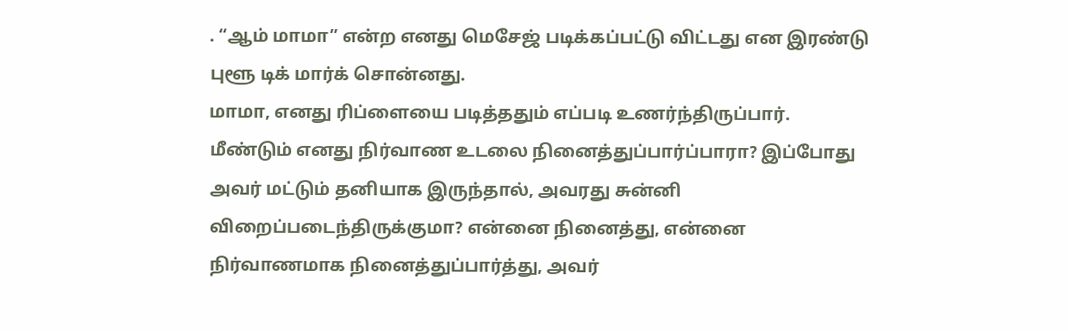. “ஆம் மாமா” என்ற எனது மெசேஜ் படிக்கப்பட்டு விட்டது என இரண்டு புளூ டிக் மார்க் சொன்னது.
மாமா, எனது ரிப்ளையை படித்ததும் எப்படி உணர்ந்திருப்பார்.
மீண்டும் எனது நிர்வாண உடலை நினைத்துப்பார்ப்பாரா? இப்போது அவர் மட்டும் தனியாக இருந்தால், அவரது சுன்னி விறைப்படைந்திருக்குமா? என்னை நினைத்து, என்னை நிர்வாணமாக நினைத்துப்பார்த்து, அவர்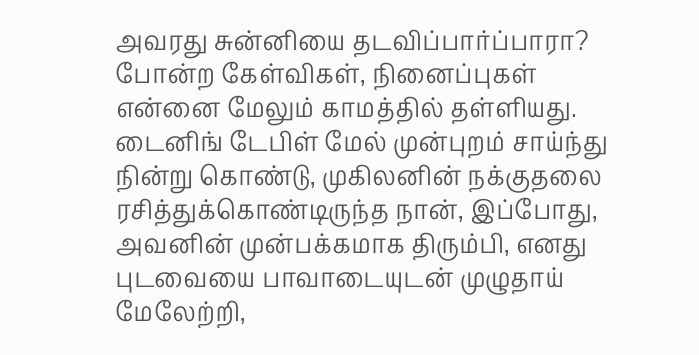அவரது சுன்னியை தடவிப்பார்ப்பாரா? போன்ற கேள்விகள், நினைப்புகள் என்னை மேலும் காமத்தில் தள்ளியது.
டைனிங் டேபிள் மேல் முன்புறம் சாய்ந்து நின்று கொண்டு, முகிலனின் நக்குதலை ரசித்துக்கொண்டிருந்த நான், இப்போது, அவனின் முன்பக்கமாக திரும்பி, எனது புடவையை பாவாடையுடன் முழுதாய் மேலேற்றி,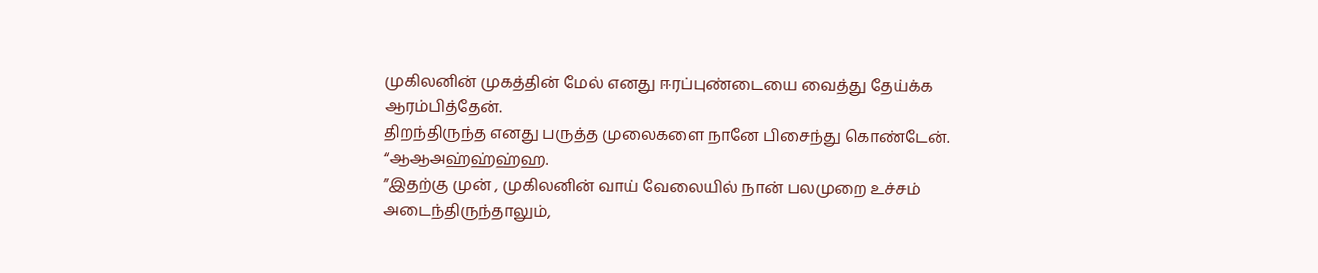முகிலனின் முகத்தின் மேல் எனது ஈரப்புண்டையை வைத்து தேய்க்க ஆரம்பித்தேன்.
திறந்திருந்த எனது பருத்த முலைகளை நானே பிசைந்து கொண்டேன்.
“ஆஆஅஹ்ஹ்ஹ்ஹ.
”இதற்கு முன் , முகிலனின் வாய் வேலையில் நான் பலமுறை உச்சம் அடைந்திருந்தாலும்,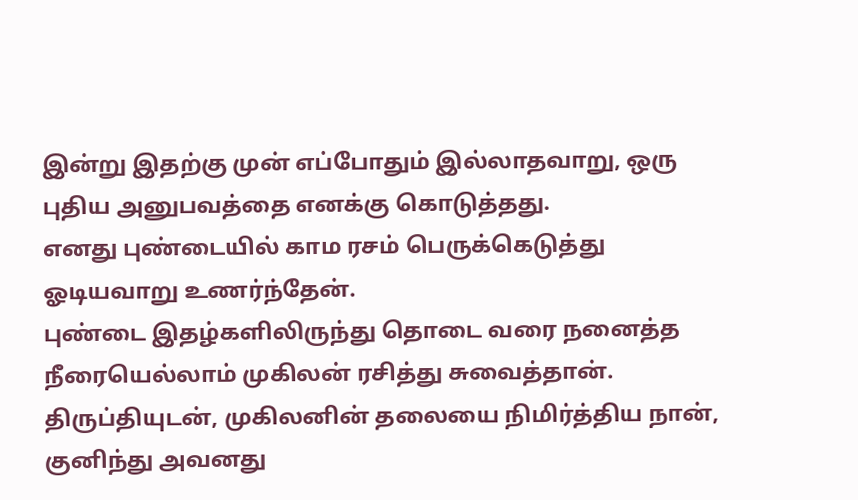இன்று இதற்கு முன் எப்போதும் இல்லாதவாறு, ஒரு புதிய அனுபவத்தை எனக்கு கொடுத்தது.
எனது புண்டையில் காம ரசம் பெருக்கெடுத்து ஓடியவாறு உணர்ந்தேன்.
புண்டை இதழ்களிலிருந்து தொடை வரை நனைத்த நீரையெல்லாம் முகிலன் ரசித்து சுவைத்தான்.
திருப்தியுடன், முகிலனின் தலையை நிமிர்த்திய நான், குனிந்து அவனது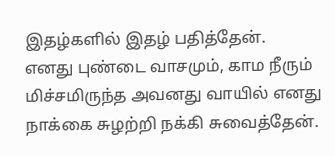இதழ்களில் இதழ் பதித்தேன்.
எனது புண்டை வாசமும், காம நீரும் மிச்சமிருந்த அவனது வாயில் எனது நாக்கை சுழற்றி நக்கி சுவைத்தேன்.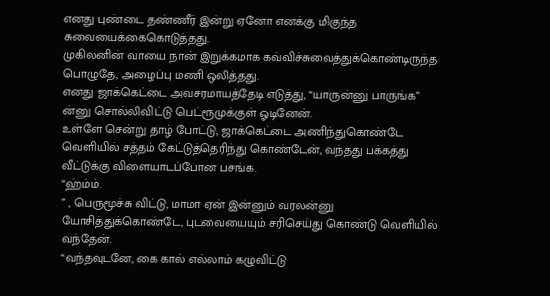எனது புண்டை தண்ணீர் இன்று ஏனோ எனக்கு மிகுந்த சுவையைக்கைகொடுத்தது.
முகிலனின் வாயை நான் இறுக்கமாக கவ்விச்சுவைத்துக்கொண்டிருந்த பொழுதே, அழைப்பு மணி ஒலித்தது.
எனது ஜாக்கெட்டை அவசரமாயத்தேடி எடுத்து, “யாருன்னு பாருங்க” ன்னு சொல்லிவிட்டு பெட்ரூமுக்குள் ஓடினேன்.
உள்ளே சென்று தாழ் போட்டு, ஜாக்கெட்டை அணிந்துகொண்டே வெளியில் சத்தம் கேட்டுத்தெரிந்து கொண்டேன், வந்தது பக்கத்து வீட்டுக்கு விளையாடப்போன பசங்க.
“ஹ்ம்ம்.
” , பெருமூச்சு விட்டு, மாமா ஏன் இன்னும் வரலன்னு யோசித்துக்கொண்டே, புடவையையும் சரிசெய்து கொண்டு வெளியில் வந்தேன்.
“வந்தவுடனே, கை கால் எல்லாம் கழுவிட்டு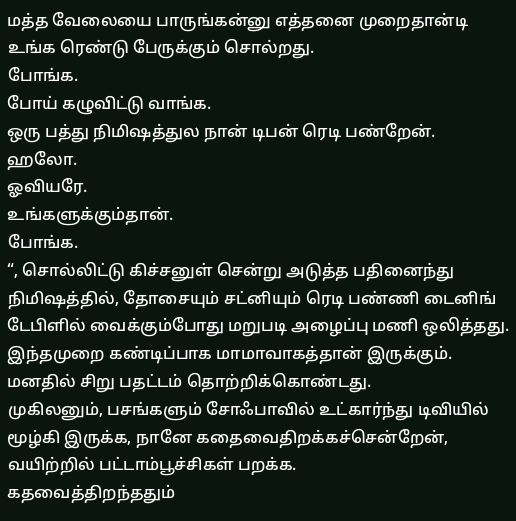மத்த வேலையை பாருங்கன்னு எத்தனை முறைதான்டி உங்க ரெண்டு பேருக்கும் சொல்றது.
போங்க.
போய் கழுவிட்டு வாங்க.
ஒரு பத்து நிமிஷத்துல நான் டிபன் ரெடி பண்றேன்.
ஹலோ.
ஓவியரே.
உங்களுக்கும்தான்.
போங்க.
“, சொல்லிட்டு கிச்சனுள் சென்று அடுத்த பதினைந்து நிமிஷத்தில், தோசையும் சட்னியும் ரெடி பண்ணி டைனிங் டேபிளில் வைக்கும்போது மறுபடி அழைப்பு மணி ஒலித்தது.
இந்தமுறை கண்டிப்பாக மாமாவாகத்தான் இருக்கும்.
மனதில் சிறு பதட்டம் தொற்றிக்கொண்டது.
முகிலனும், பசங்களும் சோஃபாவில் உட்கார்ந்து டிவியில் மூழ்கி இருக்க, நானே கதைவைதிறக்கச்சென்றேன், வயிற்றில் பட்டாம்பூச்சிகள் பறக்க.
கதவைத்திறந்ததும்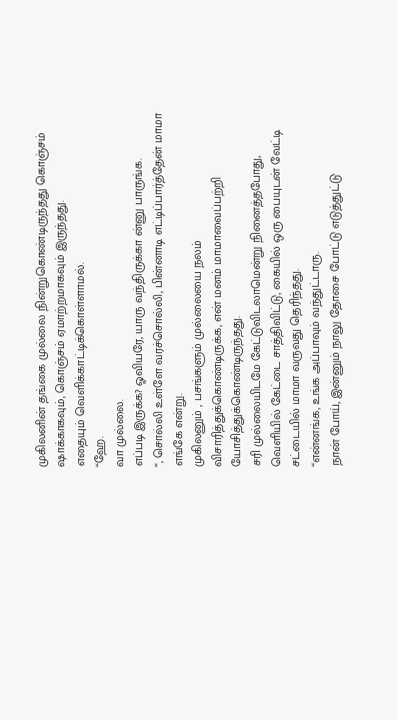முகிலனின் தங்கை முல்லை நின்றுகொண்டிருந்தது கொஞ்சம் ஷாக்காகவும், கொஞ்சம் ஏமாற்றமாகவும் இருந்தது.
எதையும் வெளிக்காட்டிக்கொள்ளாமல்.
“ஹே.
வா முல்லை.
எப்படி இருக்க? ஓவியரே, யாரு வந்திருக்கா ன்னு பாருங்க.
“, சொல்லி உள்ளே வரச்சொல்லி, பின்னாடி எட்டிப்பார்த்தேன் மாமா எங்கே என்று.
முகிலனும் , பசங்களும் முல்லையை நலம் விசாரித்துக்கொண்டிருக்க, என் மனம் மாமாவைப்பற்றி யோசித்துக்கொண்டிருந்தது.
சரி முல்லையிடமே கேட்டுவிடலாமென்று நினைத்தபோது, வெளியில் கேட்டை சாத்திவிட்டு, கையில் ஒரு பையுடன் வேட்டி சட்டையில் மாமா வருவது தெரிந்தது.
“என்னங்க, உங்க அப்பாவும் வந்துட்டாரு.
நான் போய், இன்னும் நாலு தோசை போட்டு எடுத்துட்டு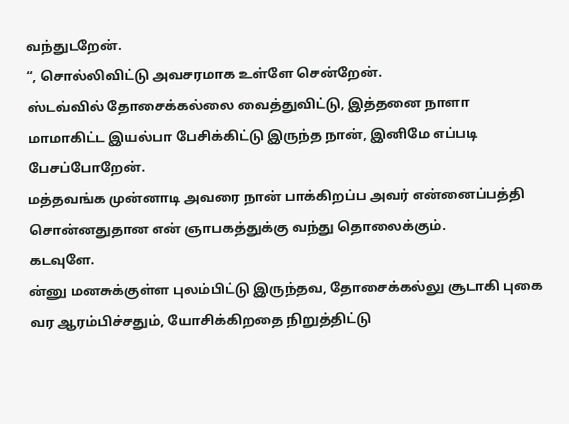வந்துடறேன்.
“, சொல்லிவிட்டு அவசரமாக உள்ளே சென்றேன்.
ஸ்டவ்வில் தோசைக்கல்லை வைத்துவிட்டு, இத்தனை நாளா மாமாகிட்ட இயல்பா பேசிக்கிட்டு இருந்த நான், இனிமே எப்படி பேசப்போறேன்.
மத்தவங்க முன்னாடி அவரை நான் பாக்கிறப்ப அவர் என்னைப்பத்தி சொன்னதுதான என் ஞாபகத்துக்கு வந்து தொலைக்கும்.
கடவுளே.
ன்னு மனசுக்குள்ள புலம்பிட்டு இருந்தவ, தோசைக்கல்லு சூடாகி புகை வர ஆரம்பிச்சதும், யோசிக்கிறதை நிறுத்திட்டு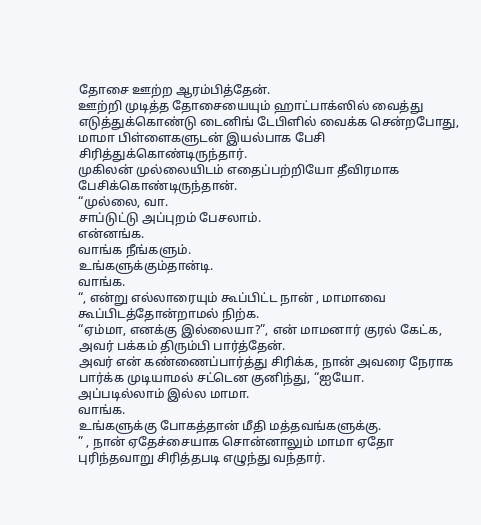தோசை ஊற்ற ஆரம்பித்தேன்.
ஊற்றி முடித்த தோசையையும் ஹாட்பாக்ஸில் வைத்து எடுத்துக்கொண்டு டைனிங் டேபிளில் வைக்க சென்றபோது, மாமா பிள்ளைகளுடன் இயல்பாக பேசி சிரித்துக்கொண்டிருந்தார்.
முகிலன் முல்லையிடம் எதைப்பற்றியோ தீவிரமாக பேசிக்கொண்டிருந்தான்.
“முல்லை, வா.
சாப்டுட்டு அப்புறம் பேசலாம்.
என்னங்க.
வாங்க நீங்களும்.
உங்களுக்கும்தான்டி.
வாங்க.
“, என்று எல்லாரையும் கூப்பிட்ட நான் , மாமாவை கூப்பிடத்தோன்றாமல் நிற்க.
“ஏம்மா, எனக்கு இல்லையா?”, என் மாமனார் குரல் கேட்க, அவர் பக்கம் திரும்பி பார்த்தேன்.
அவர் என் கண்ணைப்பார்த்து சிரிக்க, நான் அவரை நேராக பார்க்க முடியாமல் சட்டென குனிந்து, “ஐயோ.
அப்படில்லாம் இல்ல மாமா.
வாங்க.
உங்களுக்கு போகத்தான் மீதி மத்தவங்களுக்கு.
” , நான் ஏதேச்சையாக சொன்னாலும் மாமா ஏதோ புரிந்தவாறு சிரித்தபடி எழுந்து வந்தார்.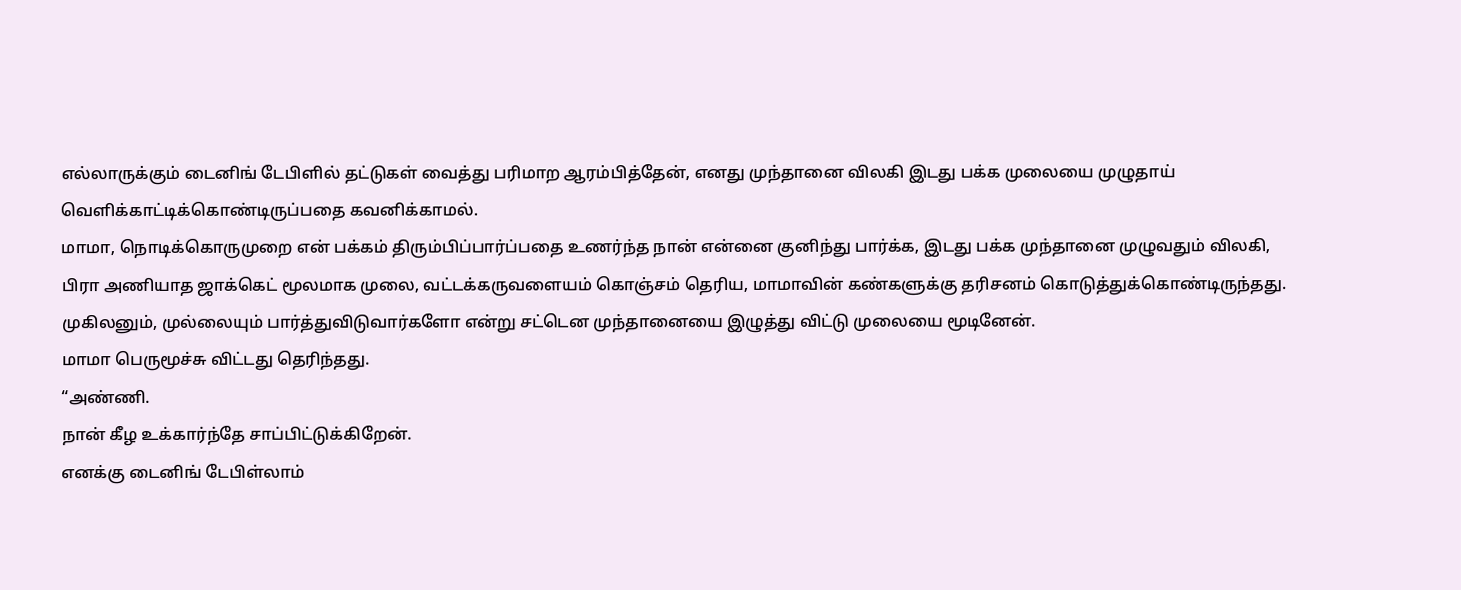எல்லாருக்கும் டைனிங் டேபிளில் தட்டுகள் வைத்து பரிமாற ஆரம்பித்தேன், எனது முந்தானை விலகி இடது பக்க முலையை முழுதாய் வெளிக்காட்டிக்கொண்டிருப்பதை கவனிக்காமல்.
மாமா, நொடிக்கொருமுறை என் பக்கம் திரும்பிப்பார்ப்பதை உணர்ந்த நான் என்னை குனிந்து பார்க்க, இடது பக்க முந்தானை முழுவதும் விலகி, பிரா அணியாத ஜாக்கெட் மூலமாக முலை, வட்டக்கருவளையம் கொஞ்சம் தெரிய, மாமாவின் கண்களுக்கு தரிசனம் கொடுத்துக்கொண்டிருந்தது.
முகிலனும், முல்லையும் பார்த்துவிடுவார்களோ என்று சட்டென முந்தானையை இழுத்து விட்டு முலையை மூடினேன்.
மாமா பெருமூச்சு விட்டது தெரிந்தது.
“அண்ணி.
நான் கீழ உக்கார்ந்தே சாப்பிட்டுக்கிறேன்.
எனக்கு டைனிங் டேபிள்லாம்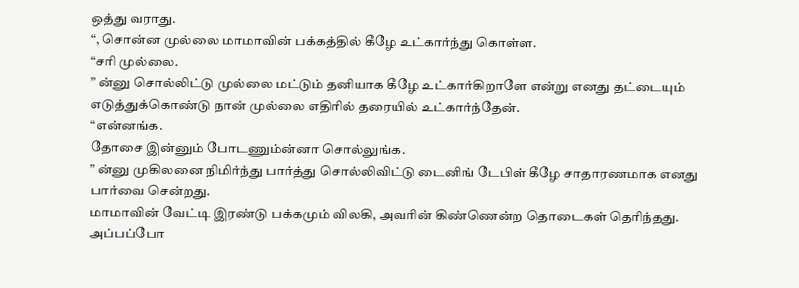ஒத்து வராது.
“, சொன்ன முல்லை மாமாவின் பக்கத்தில் கீழே உட்கார்ந்து கொள்ள.
“சரி முல்லை.
” ன்னு சொல்லிட்டு முல்லை மட்டும் தனியாக கீழே உட்கார்கிறாளே என்று எனது தட்டையும் எடுத்துக்கொண்டு நான் முல்லை எதிரில் தரையில் உட்கார்ந்தேன்.
“என்னங்க.
தோசை இன்னும் போடணும்ன்னா சொல்லுங்க.
” ன்னு முகிலனை நிமிர்ந்து பார்த்து சொல்லிவிட்டு டைனிங் டேபிள் கீழே சாதாரணமாக எனது பார்வை சென்றது.
மாமாவின் வேட்டி இரண்டு பக்கமும் விலகி, அவரின் கிண்ணென்ற தொடைகள் தெரிந்தது.
அப்பப்போ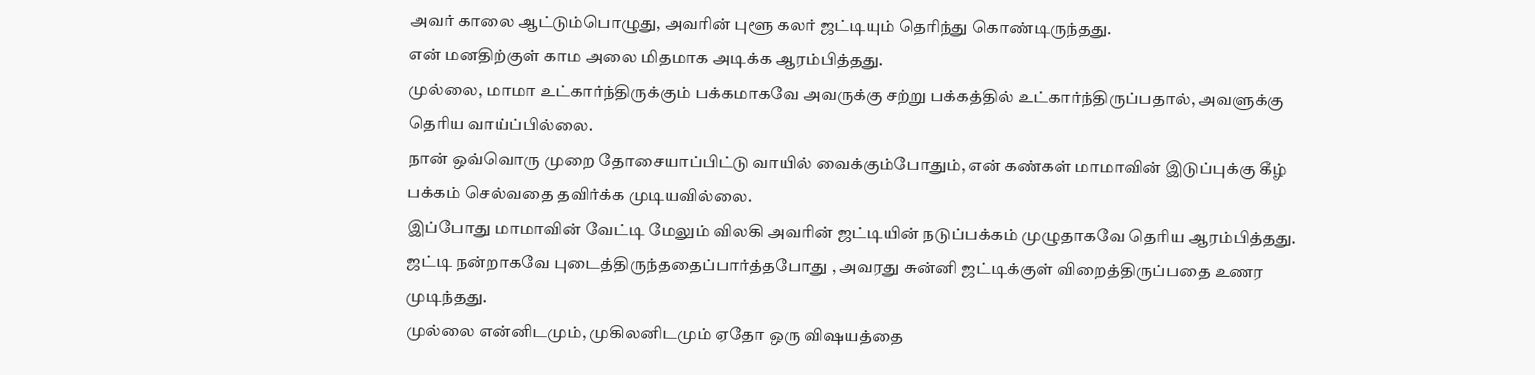அவர் காலை ஆட்டும்பொழுது, அவரின் புளூ கலர் ஜட்டியும் தெரிந்து கொண்டிருந்தது.
என் மனதிற்குள் காம அலை மிதமாக அடிக்க ஆரம்பித்தது.
முல்லை, மாமா உட்கார்ந்திருக்கும் பக்கமாகவே அவருக்கு சற்று பக்கத்தில் உட்கார்ந்திருப்பதால், அவளுக்கு தெரிய வாய்ப்பில்லை.
நான் ஒவ்வொரு முறை தோசையாப்பிட்டு வாயில் வைக்கும்போதும், என் கண்கள் மாமாவின் இடுப்புக்கு கீழ் பக்கம் செல்வதை தவிர்க்க முடியவில்லை.
இப்போது மாமாவின் வேட்டி மேலும் விலகி அவரின் ஜட்டியின் நடுப்பக்கம் முழுதாகவே தெரிய ஆரம்பித்தது.
ஜட்டி நன்றாகவே புடைத்திருந்ததைப்பார்த்தபோது , அவரது சுன்னி ஜட்டிக்குள் விறைத்திருப்பதை உணர முடிந்தது.
முல்லை என்னிடமும், முகிலனிடமும் ஏதோ ஒரு விஷயத்தை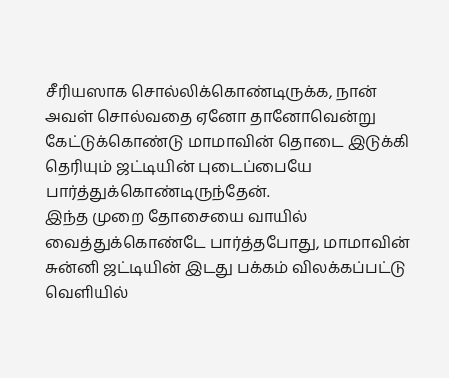சீரியஸாக சொல்லிக்கொண்டிருக்க, நான் அவள் சொல்வதை ஏனோ தானோவென்று கேட்டுக்கொண்டு மாமாவின் தொடை இடுக்கி தெரியும் ஜட்டியின் புடைப்பையே பார்த்துக்கொண்டிருந்தேன்.
இந்த முறை தோசையை வாயில் வைத்துக்கொண்டே பார்த்தபோது, மாமாவின் சுன்னி ஜட்டியின் இடது பக்கம் விலக்கப்பட்டு வெளியில்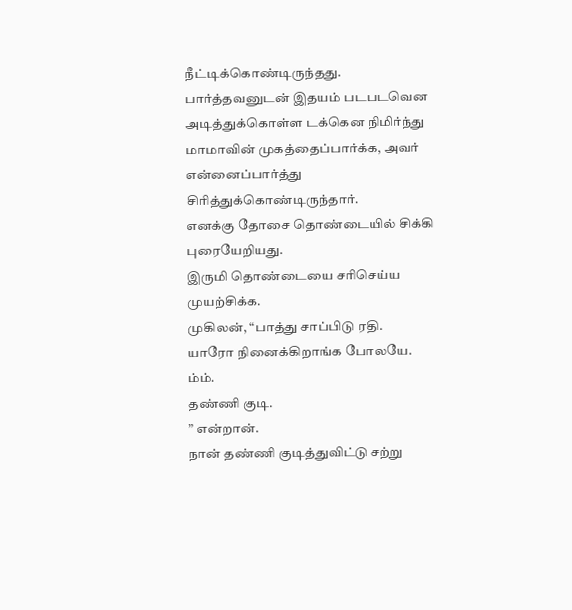நீட்டிக்கொண்டிருந்தது.
பார்த்தவனுடன் இதயம் படபடவென அடித்துக்கொள்ள டக்கென நிமிர்ந்து மாமாவின் முகத்தைப்பார்க்க, அவர் என்னைப்பார்த்து சிரித்துக்கொண்டிருந்தார்.
எனக்கு தோசை தொண்டையில் சிக்கி புரையேறியது.
இருமி தொண்டையை சரிசெய்ய முயற்சிக்க.
முகிலன், “பாத்து சாப்பிடு ரதி.
யாரோ நினைக்கிறாங்க போலயே.
ம்ம்.
தண்ணி குடி.
” என்றான்.
நான் தண்ணி குடித்துவிட்டு சற்று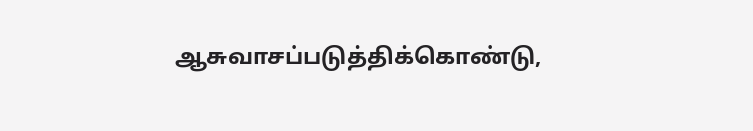ஆசுவாசப்படுத்திக்கொண்டு,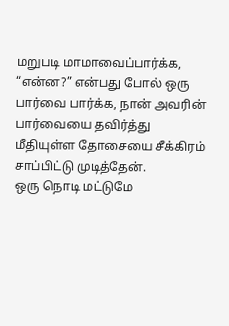மறுபடி மாமாவைப்பார்க்க, “என்ன?” என்பது போல் ஒரு பார்வை பார்க்க, நான் அவரின் பார்வையை தவிர்த்து மீதியுள்ள தோசையை சீக்கிரம் சாப்பிட்டு முடித்தேன்.
ஒரு நொடி மட்டுமே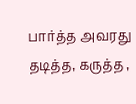பார்த்த அவரது தடித்த, கருத்த ,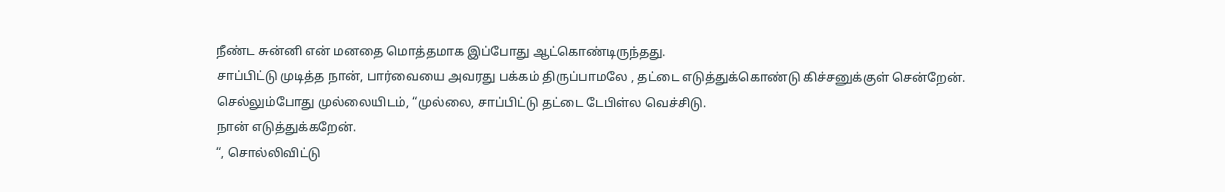நீண்ட சுன்னி என் மனதை மொத்தமாக இப்போது ஆட்கொண்டிருந்தது.
சாப்பிட்டு முடித்த நான், பார்வையை அவரது பக்கம் திருப்பாமலே , தட்டை எடுத்துக்கொண்டு கிச்சனுக்குள் சென்றேன்.
செல்லும்போது முல்லையிடம், “முல்லை, சாப்பிட்டு தட்டை டேபிள்ல வெச்சிடு.
நான் எடுத்துக்கறேன்.
“, சொல்லிவிட்டு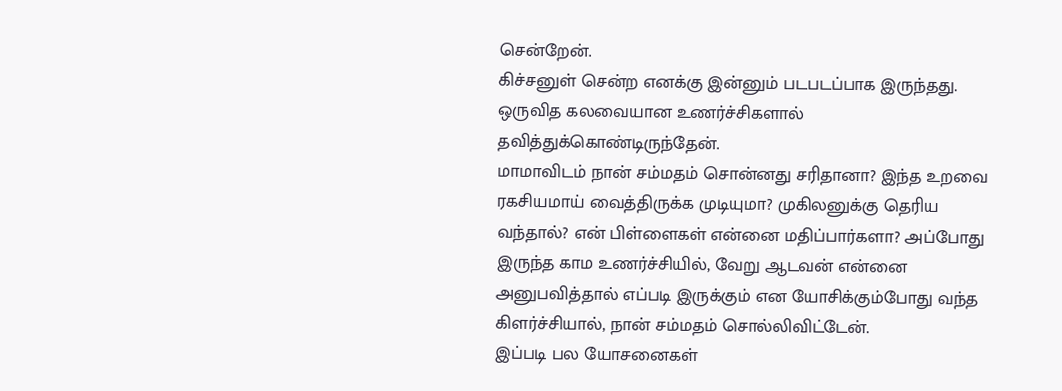சென்றேன்.
கிச்சனுள் சென்ற எனக்கு இன்னும் படபடப்பாக இருந்தது.
ஒருவித கலவையான உணர்ச்சிகளால் தவித்துக்கொண்டிருந்தேன்.
மாமாவிடம் நான் சம்மதம் சொன்னது சரிதானா? இந்த உறவை ரகசியமாய் வைத்திருக்க முடியுமா? முகிலனுக்கு தெரிய வந்தால்? என் பிள்ளைகள் என்னை மதிப்பார்களா? அப்போது இருந்த காம உணர்ச்சியில், வேறு ஆடவன் என்னை அனுபவித்தால் எப்படி இருக்கும் என யோசிக்கும்போது வந்த கிளர்ச்சியால், நான் சம்மதம் சொல்லிவிட்டேன்.
இப்படி பல யோசனைகள்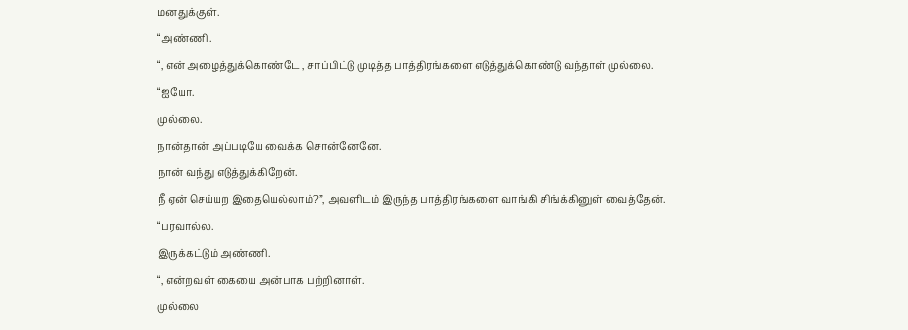மனதுக்குள்.
“அண்ணி.
“, என் அழைத்துக்கொண்டே , சாப்பிட்டு முடித்த பாத்திரங்களை எடுத்துக்கொண்டு வந்தாள் முல்லை.
“ஐயோ.
முல்லை.
நான்தான் அப்படியே வைக்க சொன்னேனே.
நான் வந்து எடுத்துக்கிறேன்.
நீ ஏன் செய்யற இதையெல்லாம்?”, அவளிடம் இருந்த பாத்திரங்களை வாங்கி சிங்க்கினுள் வைத்தேன்.
“பரவால்ல.
இருக்கட்டும் அண்ணி.
“, என்றவள் கையை அன்பாக பற்றினாள்.
முல்லை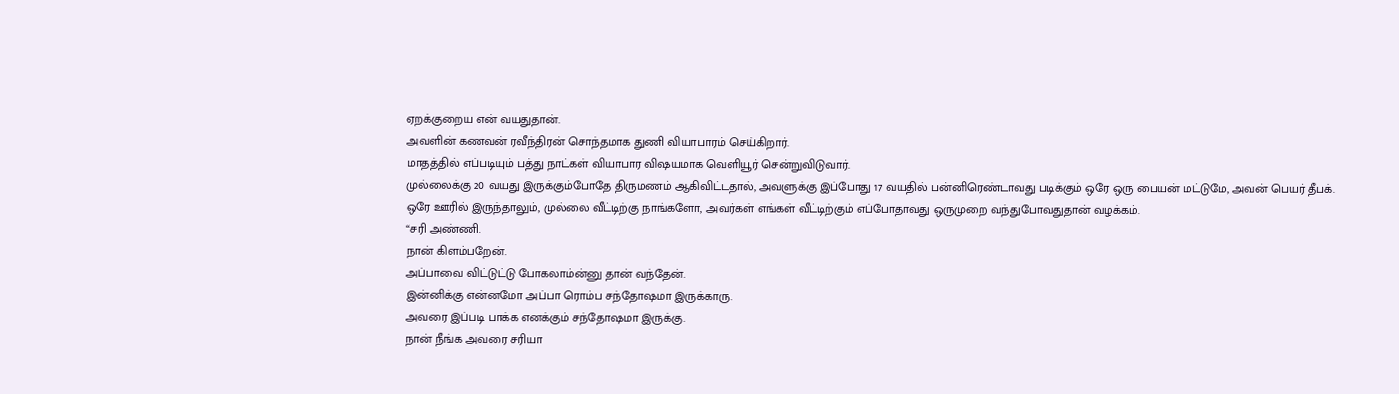ஏறக்குறைய என் வயதுதான்.
அவளின் கணவன் ரவீந்திரன் சொந்தமாக துணி வியாபாரம் செய்கிறார்.
மாதத்தில் எப்படியும் பத்து நாட்கள் வியாபார விஷயமாக வெளியூர் சென்றுவிடுவார்.
முல்லைக்கு 20 வயது இருக்கும்போதே திருமணம் ஆகிவிட்டதால், அவளுக்கு இப்போது 17 வயதில் பன்னிரெண்டாவது படிக்கும் ஒரே ஒரு பையன் மட்டுமே, அவன் பெயர் தீபக்.
ஒரே ஊரில் இருந்தாலும், முல்லை வீட்டிற்கு நாங்களோ, அவர்கள் எங்கள் வீட்டிற்கும் எப்போதாவது ஒருமுறை வந்துபோவதுதான் வழக்கம்.
“சரி அண்ணி.
நான் கிளம்பறேன்.
அப்பாவை விட்டுட்டு போகலாம்ன்னு தான் வந்தேன்.
இன்னிக்கு என்னமோ அப்பா ரொம்ப சந்தோஷமா இருக்காரு.
அவரை இப்படி பாக்க எனக்கும் சந்தோஷமா இருக்கு.
நான் நீங்க அவரை சரியா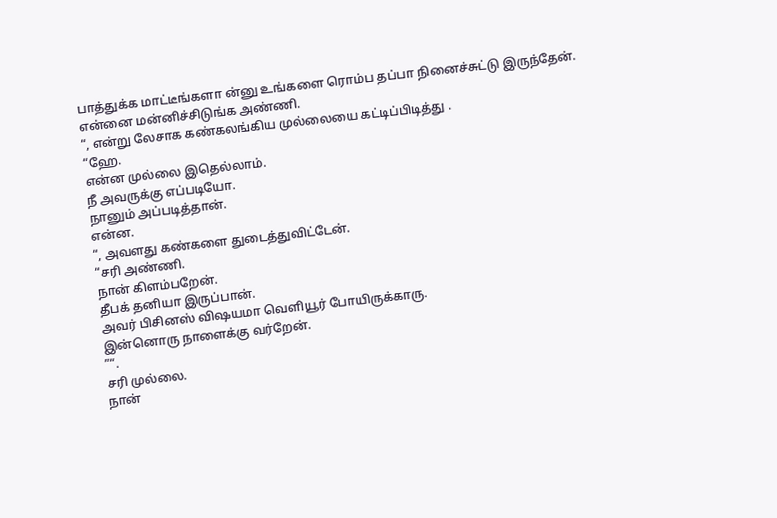பாத்துக்க மாட்டீங்களா ன்னு உங்களை ரொம்ப தப்பா நினைச்சுட்டு இருந்தேன்.
என்னை மன்னிச்சிடுங்க அண்ணி.
“, என்று லேசாக கண்கலங்கிய முல்லையை கட்டிப்பிடித்து .
“ஹே.
என்ன முல்லை இதெல்லாம்.
நீ அவருக்கு எப்படியோ.
நானும் அப்படித்தான்.
என்ன.
“, அவளது கண்களை துடைத்துவிட்டேன்.
“சரி அண்ணி.
நான் கிளம்பறேன்.
தீபக் தனியா இருப்பான்.
அவர் பிசினஸ் விஷயமா வெளியூர் போயிருக்காரு.
இன்னொரு நாளைக்கு வர்றேன்.
”“.
சரி முல்லை.
நான்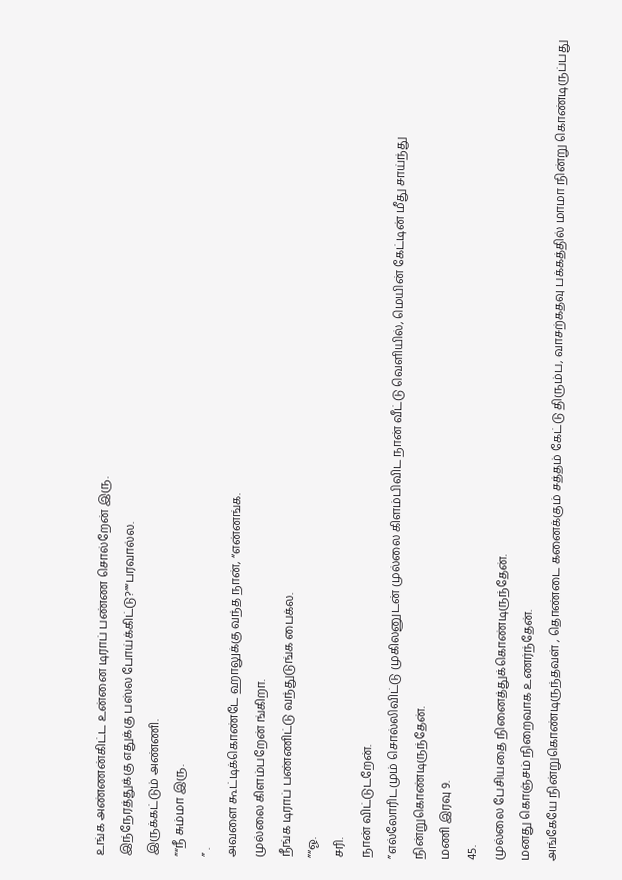உங்க அண்ணன்கிட்ட உன்னை டிராப் பண்ண சொல்றேன் இரு.
இந்நேரத்துக்கு எதுக்கு பஸ்ல போய்க்கிட்டு?”“பரவால்ல.
இருக்கட்டும் அண்ணி.
”“நீ சும்மா இரு.
” .
அவளை கூட்டிக்கொண்டே ஹாலுக்கு வந்த நான், “என்னங்க.
முல்லை கிளம்பறேன் ங்கிறா.
நீங்க டிராப் பண்ணிட்டு வந்துடுங்க பைக்ல.
”“ஓ.
சரி.
நான் விட்டுடறேன்.
”எல்லோரிடமும் சொல்லிவிட்டு முகிலனுடன் முல்லை கிளம்பிவிட நான் வீட்டு வெளியில், மெயின் கேட்டின் மீது சாய்ந்து நின்றுகொண்டிருந்தேன்.
மணி இரவு 9.
45.
முல்லை பேசியதை நினைத்துக்கொண்டிருந்தேன்.
மனது கொஞ்சம் நிறைவாக உணர்ந்தேன்.
அங்கேயே நின்றுகொண்டிருந்தவள் , தொண்டை கனைக்கும் சத்தம் கேட்டு திரும்ப, வாசற்கதவு பக்கத்தில் மாமா நின்று கொண்டிருப்பது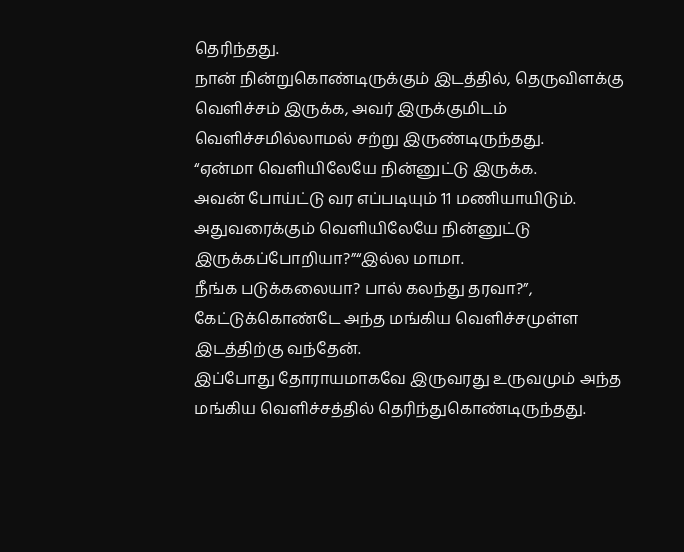தெரிந்தது.
நான் நின்றுகொண்டிருக்கும் இடத்தில், தெருவிளக்கு வெளிச்சம் இருக்க, அவர் இருக்குமிடம் வெளிச்சமில்லாமல் சற்று இருண்டிருந்தது.
“ஏன்மா வெளியிலேயே நின்னுட்டு இருக்க.
அவன் போய்ட்டு வர எப்படியும் 11 மணியாயிடும்.
அதுவரைக்கும் வெளியிலேயே நின்னுட்டு இருக்கப்போறியா?”“இல்ல மாமா.
நீங்க படுக்கலையா? பால் கலந்து தரவா?”, கேட்டுக்கொண்டே அந்த மங்கிய வெளிச்சமுள்ள இடத்திற்கு வந்தேன்.
இப்போது தோராயமாகவே இருவரது உருவமும் அந்த மங்கிய வெளிச்சத்தில் தெரிந்துகொண்டிருந்தது.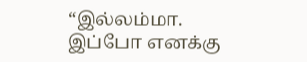“இல்லம்மா.
இப்போ எனக்கு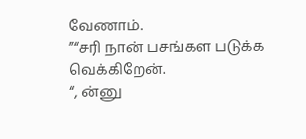வேணாம்.
”“சரி நான் பசங்கள படுக்க வெக்கிறேன்.
“, ன்னு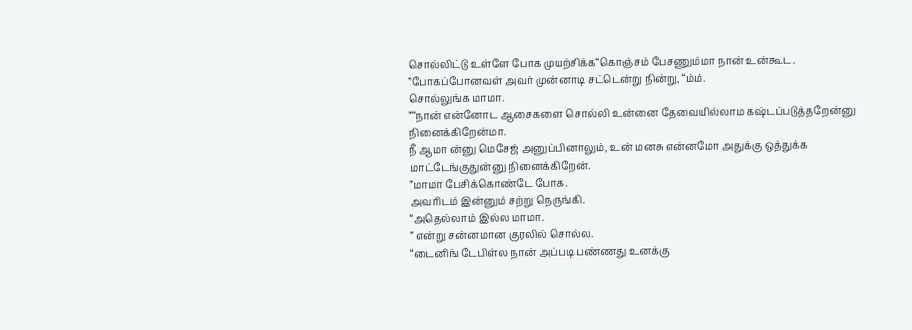சொல்லிட்டு உள்ளே போக முயற்சிக்க“கொஞ்சம் பேசணும்மா நான் உன்கூட.
”போகப்போனவள் அவர் முன்னாடி சட்டென்று நின்று, “ம்ம்.
சொல்லுங்க மாமா.
”“நான் என்னோட ஆசைகளை சொல்லி உன்னை தேவையில்லாம கஷ்டப்படுத்தறேன்னு நினைக்கிறேன்மா.
நீ ஆமா ன்னு மெசேஜ் அனுப்பினாலும், உன் மனசு என்னமோ அதுக்கு ஒத்துக்க மாட்டேங்குதுன்னு நினைக்கிறேன்.
”மாமா பேசிக்கொண்டே போக.
அவரிடம் இன்னும் சற்று நெருங்கி.
“அதெல்லாம் இல்ல மாமா.
” என்று சன்னமான குரலில் சொல்ல.
“டைனிங் டேபிள்ல நான் அப்படி பண்ணது உனக்கு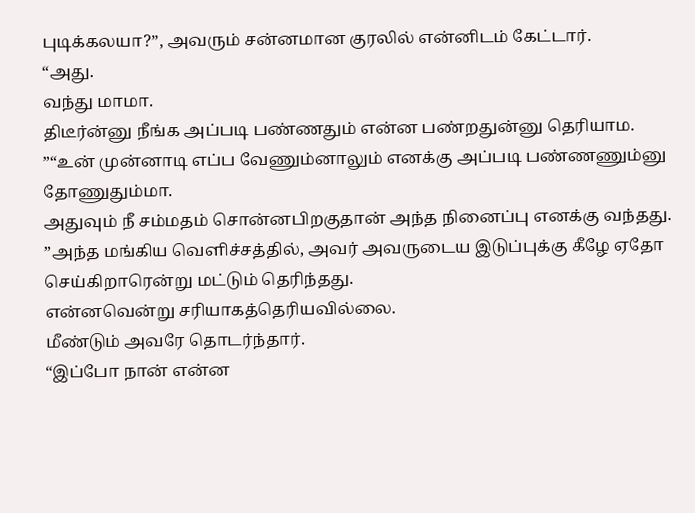புடிக்கலயா?”, அவரும் சன்னமான குரலில் என்னிடம் கேட்டார்.
“அது.
வந்து மாமா.
திடீர்ன்னு நீங்க அப்படி பண்ணதும் என்ன பண்றதுன்னு தெரியாம.
”“உன் முன்னாடி எப்ப வேணும்னாலும் எனக்கு அப்படி பண்ணணும்னு தோணுதும்மா.
அதுவும் நீ சம்மதம் சொன்னபிறகுதான் அந்த நினைப்பு எனக்கு வந்தது.
”அந்த மங்கிய வெளிச்சத்தில், அவர் அவருடைய இடுப்புக்கு கீழே ஏதோ செய்கிறாரென்று மட்டும் தெரிந்தது.
என்னவென்று சரியாகத்தெரியவில்லை.
மீண்டும் அவரே தொடர்ந்தார்.
“இப்போ நான் என்ன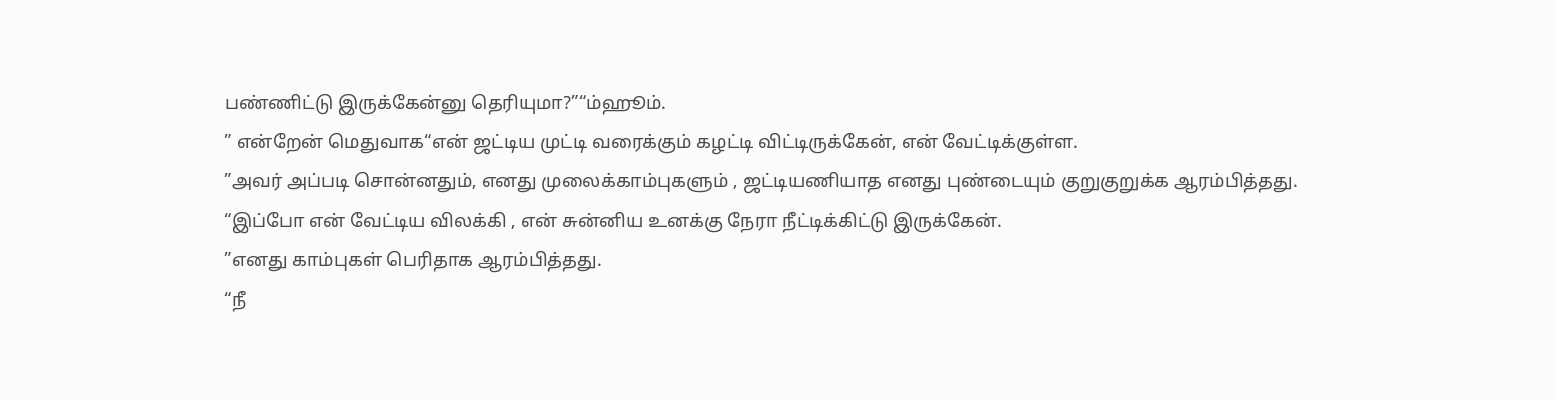பண்ணிட்டு இருக்கேன்னு தெரியுமா?”“ம்ஹூம்.
” என்றேன் மெதுவாக“என் ஜட்டிய முட்டி வரைக்கும் கழட்டி விட்டிருக்கேன், என் வேட்டிக்குள்ள.
”அவர் அப்படி சொன்னதும், எனது முலைக்காம்புகளும் , ஜட்டியணியாத எனது புண்டையும் குறுகுறுக்க ஆரம்பித்தது.
“இப்போ என் வேட்டிய விலக்கி , என் சுன்னிய உனக்கு நேரா நீட்டிக்கிட்டு இருக்கேன்.
”எனது காம்புகள் பெரிதாக ஆரம்பித்தது.
“நீ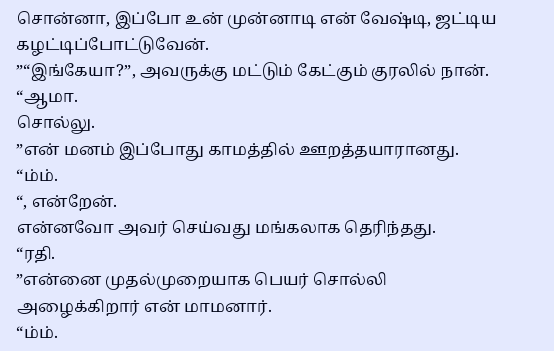சொன்னா, இப்போ உன் முன்னாடி என் வேஷ்டி, ஜட்டிய கழட்டிப்போட்டுவேன்.
”“இங்கேயா?”, அவருக்கு மட்டும் கேட்கும் குரலில் நான்.
“ஆமா.
சொல்லு.
”என் மனம் இப்போது காமத்தில் ஊறத்தயாரானது.
“ம்ம்.
“, என்றேன்.
என்னவோ அவர் செய்வது மங்கலாக தெரிந்தது.
“ரதி.
”என்னை முதல்முறையாக பெயர் சொல்லி அழைக்கிறார் என் மாமனார்.
“ம்ம்.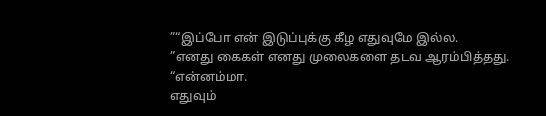”“இப்போ என் இடுப்புக்கு கீழ எதுவுமே இல்ல.
”எனது கைகள் எனது முலைகளை தடவ ஆரம்பித்தது.
“என்னம்மா.
எதுவும்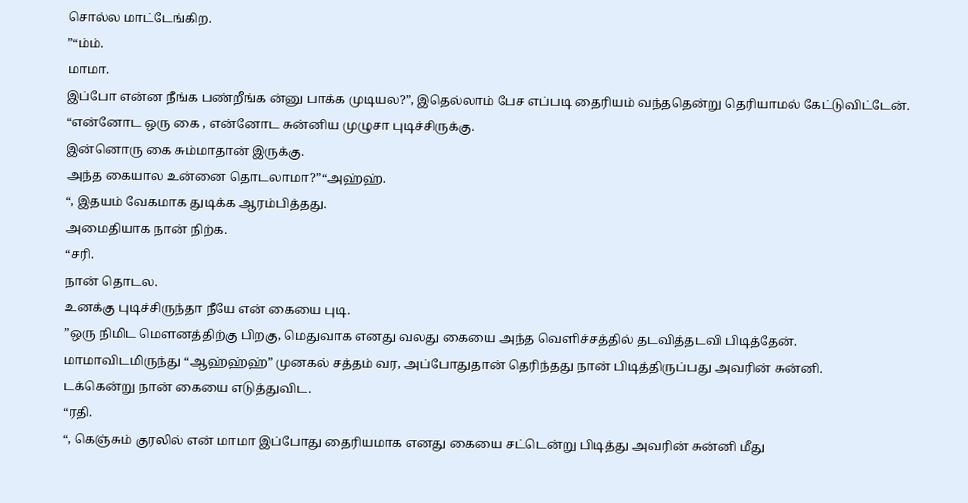சொல்ல மாட்டேங்கிற.
”“ம்ம்.
மாமா.
இப்போ என்ன நீங்க பண்றீங்க ன்னு பாக்க முடியல?”, இதெல்லாம் பேச எப்படி தைரியம் வந்ததென்று தெரியாமல் கேட்டுவிட்டேன்.
“என்னோட ஒரு கை , என்னோட சுன்னிய முழுசா புடிச்சிருக்கு.
இன்னொரு கை சும்மாதான் இருக்கு.
அந்த கையால உன்னை தொடலாமா?”“அஹ்ஹ்.
“, இதயம் வேகமாக துடிக்க ஆரம்பித்தது.
அமைதியாக நான் நிற்க.
“சரி.
நான் தொடல.
உனக்கு புடிச்சிருந்தா நீயே என் கையை புடி.
”ஒரு நிமிட மௌனத்திற்கு பிறகு, மெதுவாக எனது வலது கையை அந்த வெளிச்சத்தில் தடவித்தடவி பிடித்தேன்.
மாமாவிடமிருந்து “ஆஹ்ஹ்ஹ்” முனகல் சத்தம் வர, அப்போதுதான் தெரிந்தது நான் பிடித்திருப்பது அவரின் சுன்னி.
டக்கென்று நான் கையை எடுத்துவிட.
“ரதி.
“, கெஞ்சும் குரலில் என் மாமா இப்போது தைரியமாக எனது கையை சட்டென்று பிடித்து அவரின் சுன்னி மீது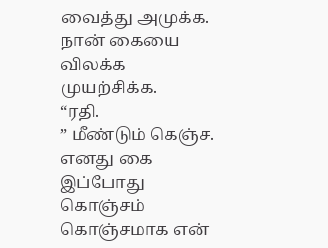வைத்து அமுக்க.
நான் கையை விலக்க முயற்சிக்க.
“ரதி.
” மீண்டும் கெஞ்ச.
எனது கை இப்போது கொஞ்சம் கொஞ்சமாக என்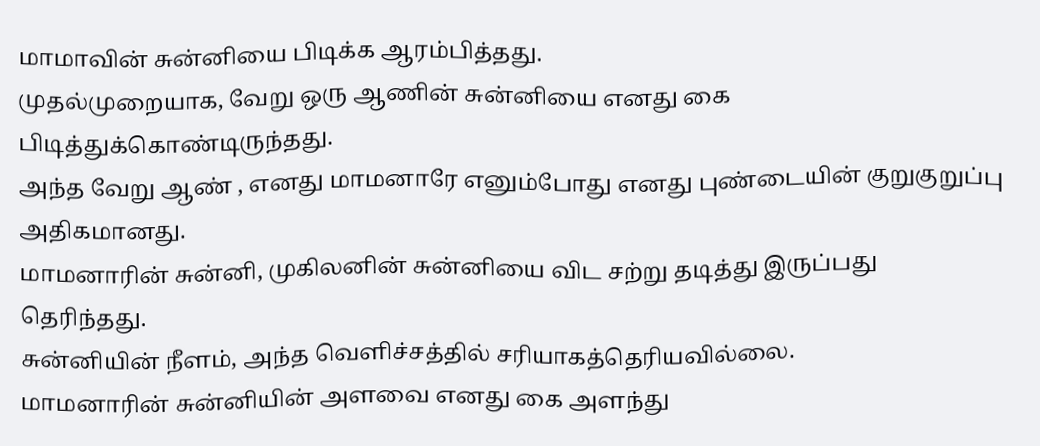மாமாவின் சுன்னியை பிடிக்க ஆரம்பித்தது.
முதல்முறையாக, வேறு ஒரு ஆணின் சுன்னியை எனது கை பிடித்துக்கொண்டிருந்தது.
அந்த வேறு ஆண் , எனது மாமனாரே எனும்போது எனது புண்டையின் குறுகுறுப்பு அதிகமானது.
மாமனாரின் சுன்னி, முகிலனின் சுன்னியை விட சற்று தடித்து இருப்பது தெரிந்தது.
சுன்னியின் நீளம், அந்த வெளிச்சத்தில் சரியாகத்தெரியவில்லை.
மாமனாரின் சுன்னியின் அளவை எனது கை அளந்து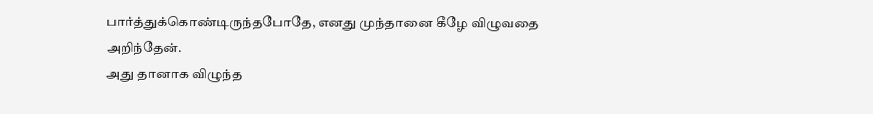பார்த்துக்கொண்டிருந்தபோதே, எனது முந்தானை கீழே விழுவதை அறிந்தேன்.
அது தானாக விழுந்த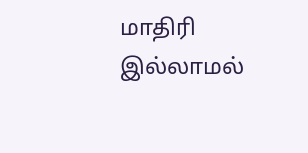மாதிரி இல்லாமல்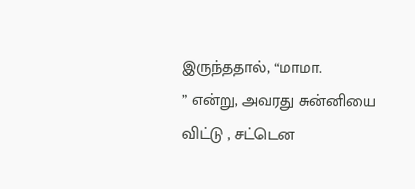இருந்ததால், “மாமா.
” என்று, அவரது சுன்னியை விட்டு , சட்டென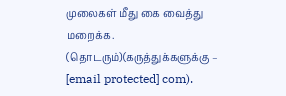முலைகள் மீது கை வைத்து மறைக்க.
(தொடரும்)(கருத்துக்களுக்கு – [email protected] com).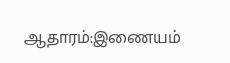ஆதாரம்:இணையம்